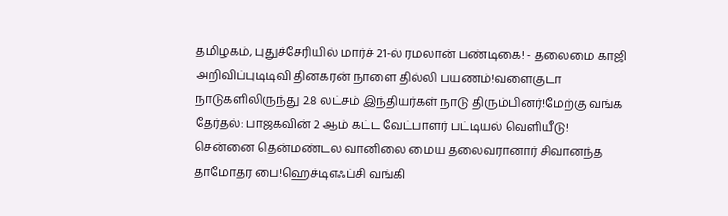தமிழகம், புதுச்சேரியில் மார்ச் 21-ல் ரமலான் பண்டிகை! - தலைமை காஜி அறிவிப்புடிடிவி தினகரன் நாளை தில்லி பயணம்!வளைகுடா நாடுகளிலிருந்து 2.8 லட்சம் இந்தியர்கள் நாடு திரும்பினர்!மேற்கு வங்க தேர்தல்: பாஜகவின் 2 ஆம் கட்ட வேட்பாளர் பட்டியல் வெளியீடு! சென்னை தென்மண்டல வானிலை மைய தலைவரானார் சிவானந்த தாமோதர பை!ஹெச்டிஎஃப்சி வங்கி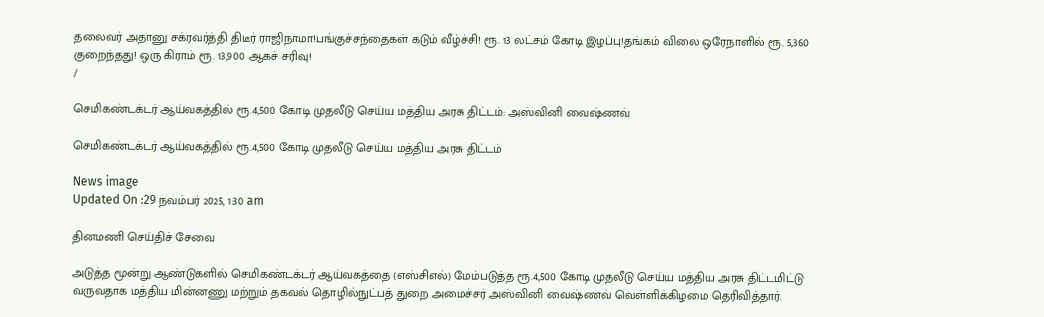தலைவர் அதானு சக்ரவர்த்தி திடீர் ராஜிநாமா!பங்குச்சந்தைகள் கடும் வீழ்ச்சி! ரூ. 13 லட்சம் கோடி இழப்பு!தங்கம் விலை ஒரேநாளில் ரூ. 5,360 குறைந்தது! ஒரு கிராம் ரூ. 13,900 ஆகச் சரிவு!
/

செமிகண்டக்டர் ஆய்வகத்தில் ரூ.4,500 கோடி முதலீடு செய்ய மத்திய அரசு திட்டம்: அஸ்வினி வைஷ்ணவ்

செமிகண்டக்டர் ஆய்வகத்தில் ரூ.4,500 கோடி முதலீடு செய்ய மத்திய அரசு திட்டம்

News image
Updated On :29 நவம்பர் 2025, 1:30 am

தினமணி செய்திச் சேவை

அடுத்த மூன்று ஆண்டுகளில் செமிகண்டக்டர் ஆய்வகத்தை (எஸ்சிஎல்) மேம்படுத்த ரூ.4,500 கோடி முதலீடு செய்ய மத்திய அரசு திட்டமிட்டு வருவதாக மத்திய மின்னணு மற்றும் தகவல் தொழில்நுட்பத் துறை அமைச்சர் அஸ்வினி வைஷ்ணவ் வெள்ளிக்கிழமை தெரிவித்தார்.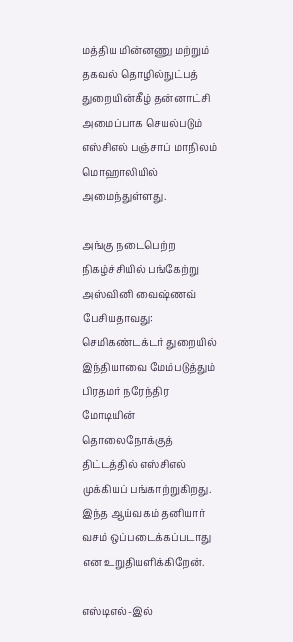மத்திய மின்னணு மற்றும் தகவல் தொழில்நுட்பத் துறையின்கீழ் தன்னாட்சி அமைப்பாக செயல்படும் எஸ்சிஎல் பஞ்சாப் மாநிலம் மொஹாலியில் அமைந்துள்ளது.

அங்கு நடைபெற்ற நிகழ்ச்சியில் பங்கேற்று அஸ்வினி வைஷ்ணவ் பேசியதாவது: செமிகண்டக்டர் துறையில் இந்தியாவை மேம்படுத்தும் பிரதமர் நரேந்திர மோடியின் தொலைநோக்குத் திட்டத்தில் எஸ்சிஎல் முக்கியப் பங்காற்றுகிறது. இந்த ஆய்வகம் தனியார் வசம் ஒப்படைக்கப்படாது என உறுதியளிக்கிறேன்.

எஸ்டிஎல்-இல்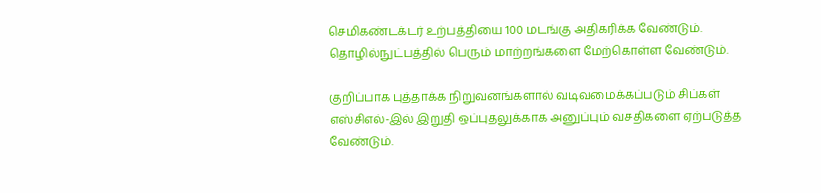செமிகண்டக்டர் உற்பத்தியை 100 மடங்கு அதிகரிக்க வேண்டும். தொழில்நுட்பத்தில் பெரும் மாற்றங்களை மேற்கொள்ள வேண்டும்.

குறிப்பாக புத்தாக்க நிறுவனங்களால் வடிவமைக்கப்படும் சிப்கள் எஸ்சிஎல்-இல் இறுதி ஒப்புதலுக்காக அனுப்பும் வசதிகளை ஏற்படுத்த வேண்டும்.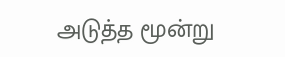அடுத்த மூன்று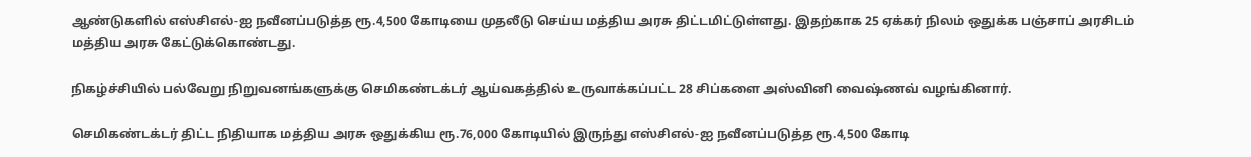ஆண்டுகளில் எஸ்சிஎல்-ஐ நவீனப்படுத்த ரூ.4,500 கோடியை முதலீடு செய்ய மத்திய அரசு திட்டமிட்டுள்ளது. இதற்காக 25 ஏக்கர் நிலம் ஒதுக்க பஞ்சாப் அரசிடம் மத்திய அரசு கேட்டுக்கொண்டது.

நிகழ்ச்சியில் பல்வேறு நிறுவனங்களுக்கு செமிகண்டக்டர் ஆய்வகத்தில் உருவாக்கப்பட்ட 28 சிப்களை அஸ்வினி வைஷ்ணவ் வழங்கினார்.

செமிகண்டக்டர் திட்ட நிதியாக மத்திய அரசு ஒதுக்கிய ரூ.76,000 கோடியில் இருந்து எஸ்சிஎல்-ஐ நவீனப்படுத்த ரூ.4,500 கோடி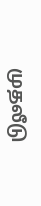முதலீடு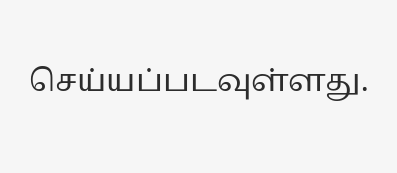செய்யப்படவுள்ளது.